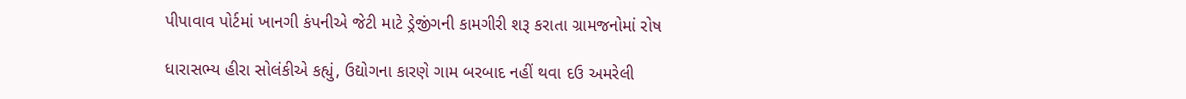પીપાવાવ પોર્ટમાં ખાનગી કંપનીએ જેટી માટે ડ્રેજીંગની કામગીરી શરૂ કરાતા ગ્રામજનોમાં રોષ

ધારાસભ્ય હીરા સોલંકીએ કહ્યું, ઉદ્યોગના કારણે ગામ બરબાદ નહીં થવા દઉ અમરેલી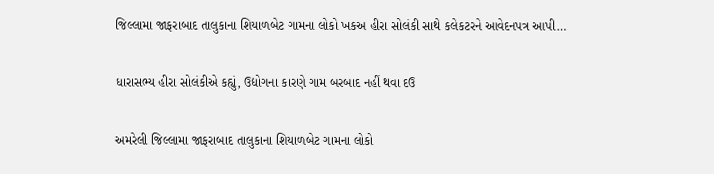જિલ્લામા જાફરાબાદ તાલુકાના શિયાળબેટ ગામના લોકો ખકઅ હીરા સોલંકી સાથે કલેકટરને આવેદનપત્ર આપી…

ધારાસભ્ય હીરા સોલંકીએ કહ્યું, ઉદ્યોગના કારણે ગામ બરબાદ નહીં થવા દઉ

અમરેલી જિલ્લામા જાફરાબાદ તાલુકાના શિયાળબેટ ગામના લોકો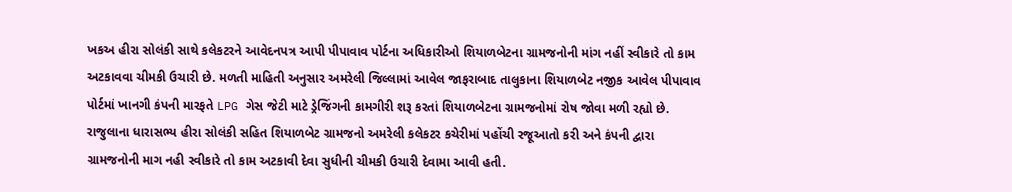ખકઅ હીરા સોલંકી સાથે કલેકટરને આવેદનપત્ર આપી પીપાવાવ પોર્ટના અધિકારીઓ શિયાળબેટના ગ્રામજનોની માંગ નહીં સ્વીકારે તો કામ અટકાવવા ચીમકી ઉચારી છે. મળતી માહિતી અનુસાર અમરેલી જિલ્લામાં આવેલ જાફરાબાદ તાલુકાના શિયાળબેટ નજીક આવેલ પીપાવાવ પોર્ટમાં ખાનગી કંપની મારફતે LPG ગેસ જેટી માટે ડ્રેજિંગની કામગીરી શરૂ કરતાં શિયાળબેટના ગ્રામજનોમાં રોષ જોવા મળી રહ્યો છે. રાજુલાના ધારાસભ્ય હીરા સોલંકી સહિત શિયાળબેટ ગ્રામજનો અમરેલી કલેકટર કચેરીમાં પહોંચી રજૂઆતો કરી અને કંપની દ્વારા ગ્રામજનોની માગ નહી સ્વીકારે તો કામ અટકાવી દેવા સુધીની ચીમકી ઉચારી દેવામા આવી હતી.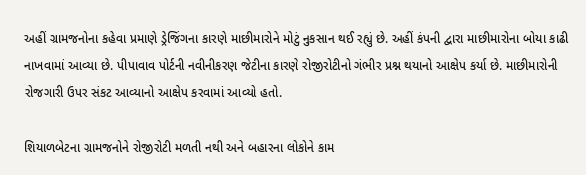અહીં ગ્રામજનોના કહેવા પ્રમાણે ડ્રેજિંગના કારણે માછીમારોને મોટું નુકસાન થઈ રહ્યું છે. અહીં કંપની દ્વારા માછીમારોના બોયા કાઢી નાખવામાં આવ્યા છે. પીપાવાવ પોર્ટની નવીનીકરણ જેટીના કારણે રોજીરોટીનો ગંભીર પ્રશ્ન થયાનો આક્ષેપ કર્યા છે. માછીમારોની રોજગારી ઉપર સંકટ આવ્યાનો આક્ષેપ કરવામાં આવ્યો હતો.

શિયાળબેટના ગ્રામજનોને રોજીરોટી મળતી નથી અને બહારના લોકોને કામ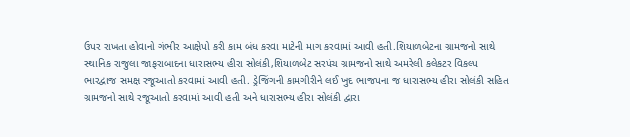ઉપર રાખતા હોવાનો ગંભીર આક્ષેપો કરી કામ બંધ કરવા માટેની માગ કરવામાં આવી હતી.શિયાળબેટના ગ્રામજનો સાથે સ્થાનિક રાજુલા જાફરાબાદના ધારાસભ્ય હીરા સોલંકી,શિયાળબેટ સરપંચ ગ્રામજનો સાથે અમરેલી કલેકટર વિકલ્પ ભારદ્વાજ સમક્ષ રજૂઆતો કરવામાં આવી હતી. ડ્રેજિંગની કામગીરીને લઈ ખુદ ભાજપના જ ધારાસભ્ય હીરા સોલંકી સહિત ગ્રામજનો સાથે રજૂઆતો કરવામાં આવી હતી અને ધારાસભ્ય હીરા સોલંકી દ્વારા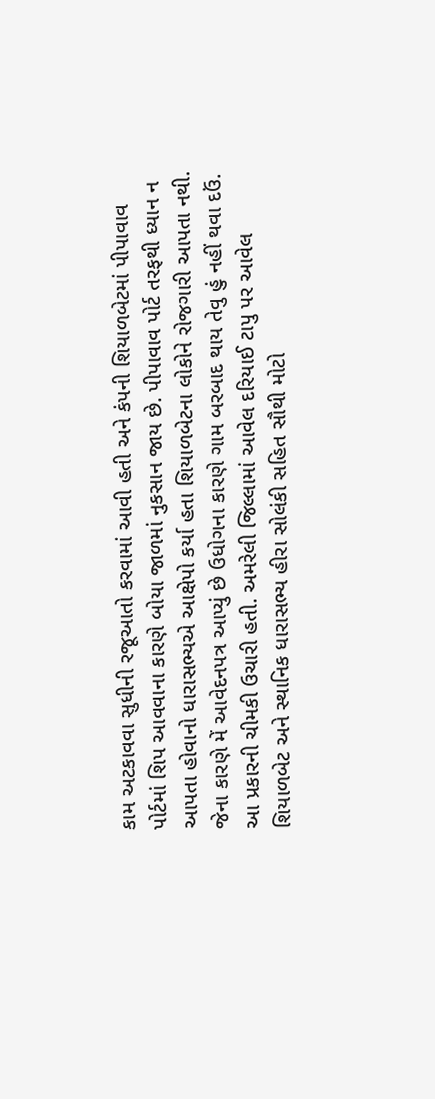કામ અટકાવવા સુધીની રજૂઆતો કરવામાં આવી હતી અને કંપની શિયાળબેટમાં પીપાવાવ પોર્ટમાં શિપ આવવાના કારણે બોયા જાળમાં નુકસાન જાય છે. પીપાવાવ પોર્ટ તરફથી ધ્યાન ન આપતા હોવાનો ધારાસભ્યએ આક્ષેપો કર્યા હતા શિયાળબેટના લોકોને રોજગારી આપતા નથી. જેના કારણે મેં આવેદનપત્ર આપ્યું છે ઉધોગના કારણે ગામ બરબાદ થાય તેવુ હું નહીં થવા દઉં. આ પ્રકારની ચીમકી ઉચારી હતી. અમરેલી જિલ્લામાં આવેલ દરિયાઈ ટાપુ પર આવેલ શિયાળબેટ અને સ્થાનિક ધારાસભ્ય હીરા સોલંકી સહિત સૌથી મોટો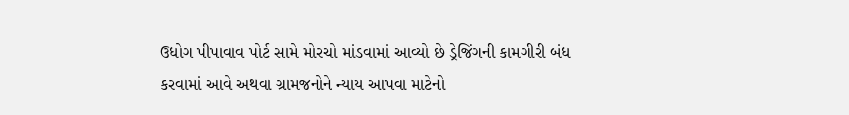ઉધોગ પીપાવાવ પોર્ટ સામે મોરચો માંડવામાં આવ્યો છે ડ્રેજિંગની કામગીરી બંધ કરવામાં આવે અથવા ગ્રામજનોને ન્યાય આપવા માટેનો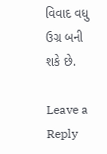વિવાદ વધુ ઉગ્ર બની શકે છે.

Leave a Reply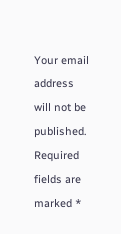Your email address will not be published. Required fields are marked *